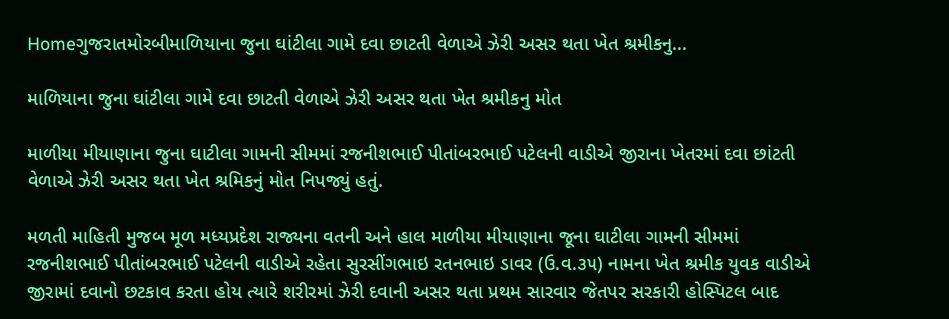Homeગુજરાતમોરબીમાળિયાના જુના ઘાંટીલા ગામે દવા છાટતી વેળાએ ઝેરી અસર થતા ખેત શ્રમીકનુ...

માળિયાના જુના ઘાંટીલા ગામે દવા છાટતી વેળાએ ઝેરી અસર થતા ખેત શ્રમીકનુ મોત

માળીયા મીયાણાના જુના ઘાટીલા ગામની સીમમાં રજનીશભાઈ પીતાંબરભાઈ પટેલની વાડીએ જીરાના ખેતરમાં દવા છાંટતી વેળાએ ઝેરી અસર થતા ખેત શ્રમિકનું મોત નિપજ્યું હતું.

મળતી માહિતી મુજબ મૂળ મધ્યપ્રદેશ રાજ્યના વતની અને હાલ માળીયા મીયાણાના જૂના ઘાટીલા ગામની સીમમાં રજનીશભાઈ પીતાંબરભાઈ પટેલની વાડીએ રહેતા સુરસીંગભાઇ રતનભાઇ ડાવર (ઉ.વ.૩૫) નામના ખેત શ્રમીક યુવક વાડીએ જીરામાં દવાનો છટકાવ કરતા હોય ત્યારે શરીરમાં ઝેરી દવાની અસર થતા પ્રથમ સારવાર જેતપર સરકારી હોસ્પિટલ બાદ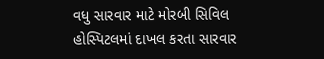વધુ સારવાર માટે મોરબી સિવિલ હોસ્પિટલમાં દાખલ કરતા સારવાર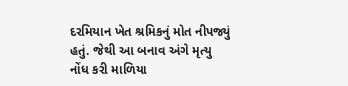દરમિયાન ખેત શ્રમિકનું મોત નીપજ્યું હતું. જેથી આ બનાવ અંગે મૃત્યુ નોંધ કરી માળિયા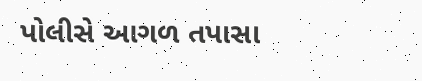પોલીસે આગળ તપાસા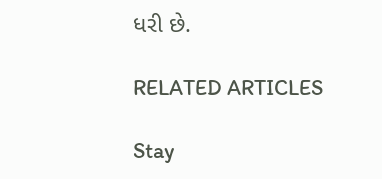ધરી છે.

RELATED ARTICLES

Stay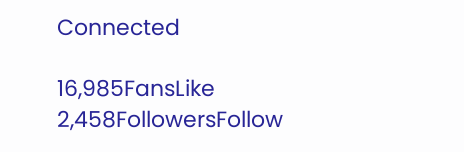Connected

16,985FansLike
2,458FollowersFollow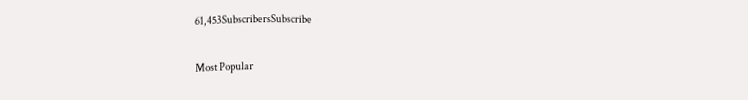61,453SubscribersSubscribe

Most Popular